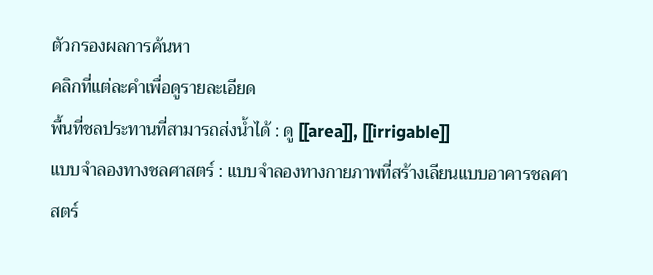ตัวกรองผลการค้นหา
คลิกที่แต่ละคำเพื่อดูรายละเอียด
พื้นที่ชลประทานที่สามารถส่งน้ำได้ : ดู [[area]], [[irrigable]]
แบบจำลองทางชลศาสตร์ : แบบจำลองทางกายภาพที่สร้างเลียนแบบอาคารชลศาสตร์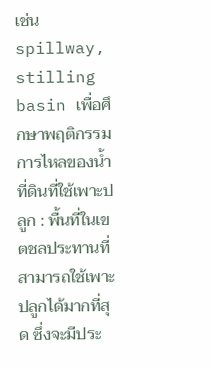เช่น spillway, stilling basin เพื่อศึกษาพฤติกรรมการไหลของน้ำ
ที่ดินที่ใช้เพาะปลูก : พื้นที่ในเขตชลประทานที่สามารถใช้เพาะปลูกได้มากที่สุด ซึ่งจะมีประ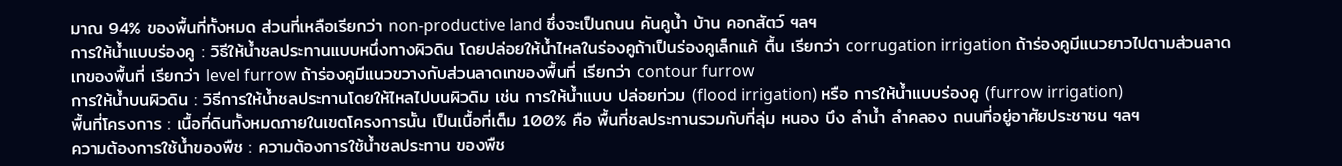มาณ 94% ของพื้นที่ทั้งหมด ส่วนที่เหลือเรียกว่า non-productive land ซึ่งจะเป็นถนน คันคูน้ำ บ้าน คอกสัตว์ ฯลฯ
การให้น้ำแบบร่องคู : วิธีให้น้ำชลประทานแบบหนึ่งทางผิวดิน โดยปล่อยให้น้ำไหลในร่องคูถ้าเป็นร่องคูเล็กแค้ ตื้น เรียกว่า corrugation irrigation ถ้าร่องคูมีแนวยาวไปตามส่วนลาดเทของพื้นที่ เรียกว่า level furrow ถ้าร่องคูมีแนวขวางกับส่วนลาดเทของพื้นที่ เรียกว่า contour furrow
การให้น้ำบนผิวดิน : วิธีการให้น้ำชลประทานโดยให้ไหลไปบนผิวดิม เช่น การให้น้ำแบบ ปล่อยท่วม (flood irrigation) หรือ การให้น้ำแบบร่องคู (furrow irrigation)
พื้นที่โครงการ : เนื้อที่ดินทั้งหมดภายในเขตโครงการนั้น เป็นเนื้อที่เต็ม 100% คือ พื้นที่ชลประทานรวมกับที่ลุ่ม หนอง บึง ลำน้ำ ลำคลอง ถนนที่อยู่อาศัยประชาชน ฯลฯ
ความต้องการใช้น้ำของพืช : ความต้องการใช้น้ำชลประทาน ของพืช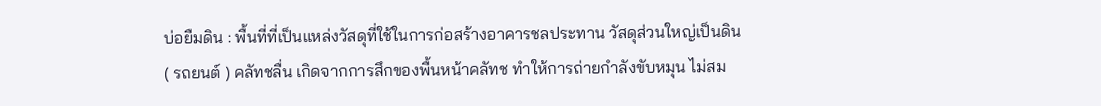บ่อยืมดิน : พื้นที่ที่เป็นแหล่งวัสดุที่ใช้ในการก่อสร้างอาคารชลประทาน วัสดุส่วนใหญ่เป็นดิน
( รถยนต์ ) คลัทชลื่น เกิดจากการสึกของพื้นหน้าคลัทช ทำให้การถ่ายกำลังขับหมุน ไม่สม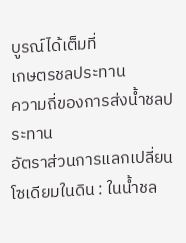บูรณ์ได้เต็มที่
เกษตรชลประทาน
ความถี่ของการส่งน้ำชลประทาน
อัตราส่วนการแลกเปลี่ยนโซเดียมในดิน : ในน้ำชล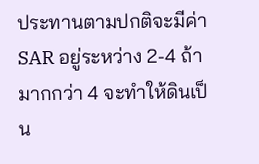ประทานตามปกติจะมีค่า SAR อยู่ระหว่าง 2-4 ถ้ามากกว่า 4 จะทำให้ดินเป็น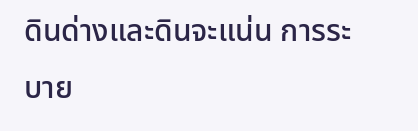ดินด่างและดินจะแน่น การระบาย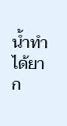น้ำทำได้ยาก